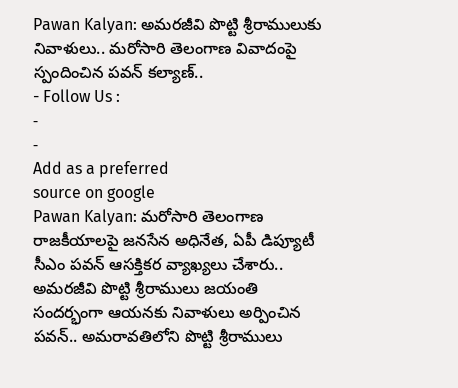Pawan Kalyan: అమరజీవి పొట్టి శ్రీరాములుకు నివాళులు.. మరోసారి తెలంగాణ వివాదంపై స్పందించిన పవన్ కల్యాణ్..
- Follow Us :
-
-
Add as a preferred
source on google
Pawan Kalyan: మరోసారి తెలంగాణ రాజకీయాలపై జనసేన అధినేత, ఏపీ డిప్యూటీ సీఎం పవన్ ఆసక్తికర వ్యాఖ్యలు చేశారు.. అమరజీవి పొట్టి శ్రీరాములు జయంతి సందర్భంగా ఆయనకు నివాళులు అర్పించిన పవన్.. అమరావతిలోని పొట్టి శ్రీరాములు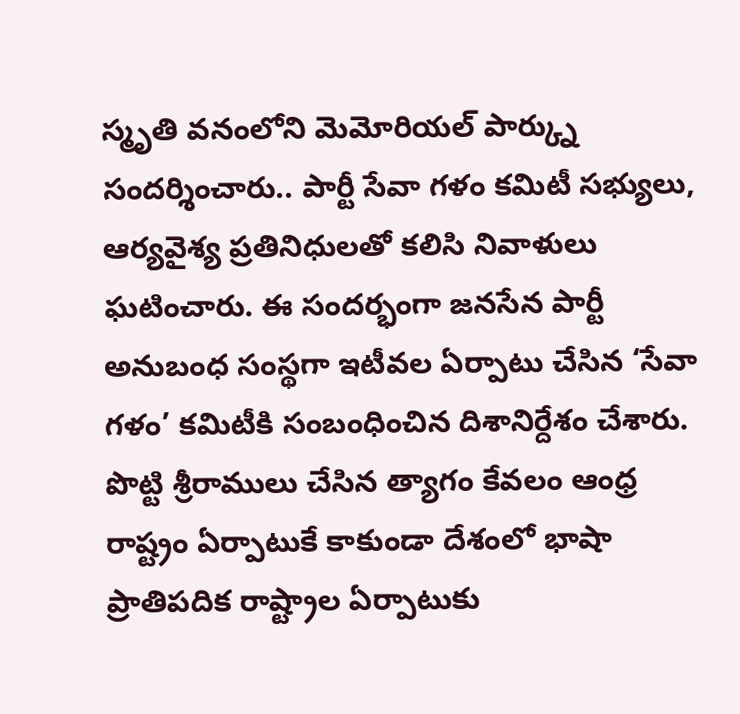స్మృతి వనంలోని మెమోరియల్ పార్క్ను సందర్శించారు.. పార్టీ సేవా గళం కమిటీ సభ్యులు, ఆర్యవైశ్య ప్రతినిధులతో కలిసి నివాళులు ఘటించారు. ఈ సందర్భంగా జనసేన పార్టీ అనుబంధ సంస్థగా ఇటీవల ఏర్పాటు చేసిన ‘సేవా గళం’ కమిటీకి సంబంధించిన దిశానిర్దేశం చేశారు. పొట్టి శ్రీరాములు చేసిన త్యాగం కేవలం ఆంధ్ర రాష్ట్రం ఏర్పాటుకే కాకుండా దేశంలో భాషా ప్రాతిపదిక రాష్ట్రాల ఏర్పాటుకు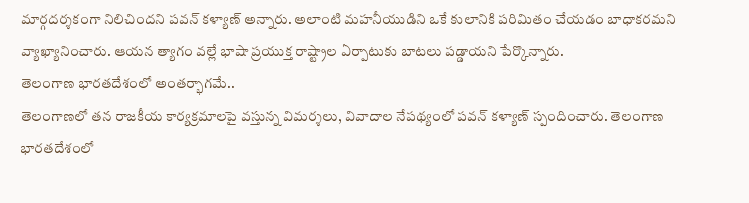మార్గదర్శకంగా నిలిచిందని పవన్ కళ్యాణ్ అన్నారు. అలాంటి మహనీయుడిని ఒకే కులానికి పరిమితం చేయడం బాధాకరమని వ్యాఖ్యానించారు. ఆయన త్యాగం వల్లే భాషా ప్రయుక్త రాష్ట్రాల ఏర్పాటుకు బాటలు పడ్డాయని పేర్కొన్నారు.
తెలంగాణ భారతదేశంలో అంతర్భాగమే..
తెలంగాణలో తన రాజకీయ కార్యక్రమాలపై వస్తున్న విమర్శలు, వివాదాల నేపథ్యంలో పవన్ కళ్యాణ్ స్పందించారు. తెలంగాణ భారతదేశంలో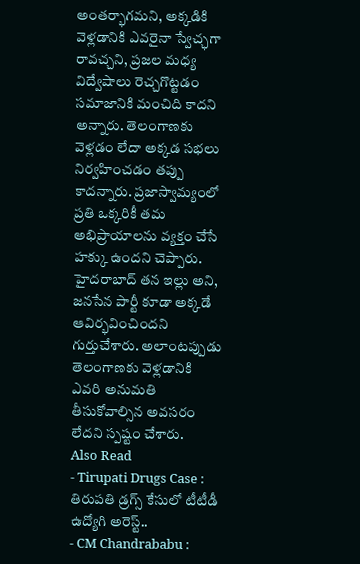అంతర్భాగమని, అక్కడికి వెళ్లడానికి ఎవరైనా స్వేచ్ఛగా రావచ్చని, ప్రజల మధ్య విద్వేషాలు రెచ్చగొట్టడం సమాజానికి మంచిది కాదని అన్నారు. తెలంగాణకు వెళ్లడం లేదా అక్కడ సభలు నిర్వహించడం తప్పు కాదన్నారు. ప్రజాస్వామ్యంలో ప్రతి ఒక్కరికీ తమ అభిప్రాయాలను వ్యక్తం చేసే హక్కు ఉందని చెప్పారు. హైదరాబాద్ తన ఇల్లు అని, జనసేన పార్టీ కూడా అక్కడే ఆవిర్భవించిందని గుర్తుచేశారు. అలాంటప్పుడు తెలంగాణకు వెళ్లడానికి ఎవరి అనుమతి తీసుకోవాల్సిన అవసరం లేదని స్పష్టం చేశారు.
Also Read
- Tirupati Drugs Case : తిరుపతి డ్రగ్స్ కేసులో టీటీడీ ఉద్యోగి అరెస్ట్..
- CM Chandrababu :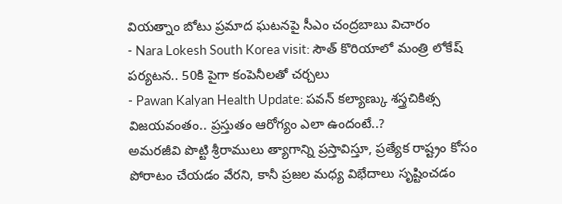వియత్నాం బోటు ప్రమాద ఘటనపై సీఎం చంద్రబాబు విచారం
- Nara Lokesh South Korea visit: సౌత్ కొరియాలో మంత్రి లోకేష్ పర్యటన.. 50కి పైగా కంపెనీలతో చర్చలు
- Pawan Kalyan Health Update: పవన్ కల్యాణ్కు శస్త్రచికిత్స విజయవంతం.. ప్రస్తుతం ఆరోగ్యం ఎలా ఉందంటే..?
అమరజీవి పొట్టి శ్రీరాములు త్యాగాన్ని ప్రస్తావిస్తూ, ప్రత్యేక రాష్ట్రం కోసం పోరాటం చేయడం వేరని, కానీ ప్రజల మధ్య విభేదాలు సృష్టించడం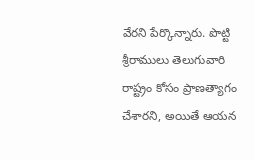వేరని పేర్కొన్నారు. పొట్టి శ్రీరాములు తెలుగువారి రాష్ట్రం కోసం ప్రాణత్యాగం చేశారని, అయితే ఆయన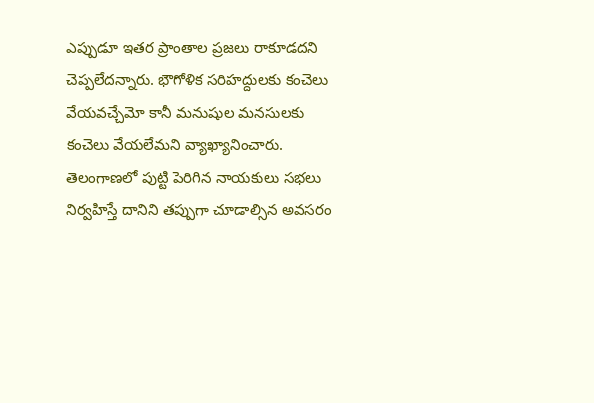ఎప్పుడూ ఇతర ప్రాంతాల ప్రజలు రాకూడదని చెప్పలేదన్నారు. భౌగోళిక సరిహద్దులకు కంచెలు వేయవచ్చేమో కానీ మనుషుల మనసులకు కంచెలు వేయలేమని వ్యాఖ్యానించారు. తెలంగాణలో పుట్టి పెరిగిన నాయకులు సభలు నిర్వహిస్తే దానిని తప్పుగా చూడాల్సిన అవసరం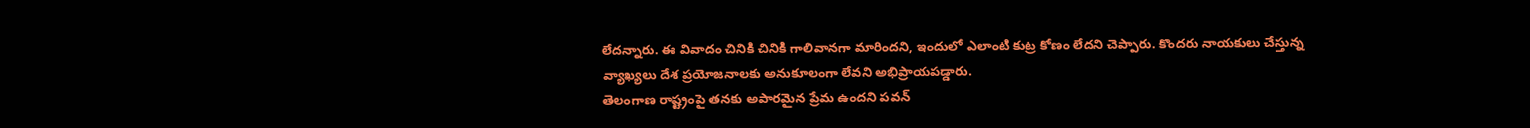లేదన్నారు. ఈ వివాదం చినికి చినికి గాలివానగా మారిందని, ఇందులో ఎలాంటి కుట్ర కోణం లేదని చెప్పారు. కొందరు నాయకులు చేస్తున్న వ్యాఖ్యలు దేశ ప్రయోజనాలకు అనుకూలంగా లేవని అభిప్రాయపడ్డారు.
తెలంగాణ రాష్ట్రంపై తనకు అపారమైన ప్రేమ ఉందని పవన్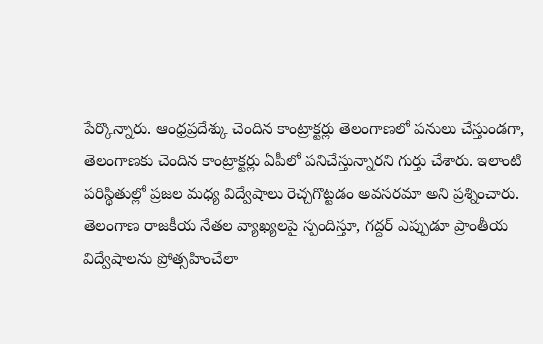పేర్కొన్నారు. ఆంధ్రప్రదేశ్కు చెందిన కాంట్రాక్టర్లు తెలంగాణలో పనులు చేస్తుండగా, తెలంగాణకు చెందిన కాంట్రాక్టర్లు ఏపీలో పనిచేస్తున్నారని గుర్తు చేశారు. ఇలాంటి పరిస్థితుల్లో ప్రజల మధ్య విద్వేషాలు రెచ్చగొట్టడం అవసరమా అని ప్రశ్నించారు. తెలంగాణ రాజకీయ నేతల వ్యాఖ్యలపై స్పందిస్తూ, గద్దర్ ఎప్పుడూ ప్రాంతీయ విద్వేషాలను ప్రోత్సహించేలా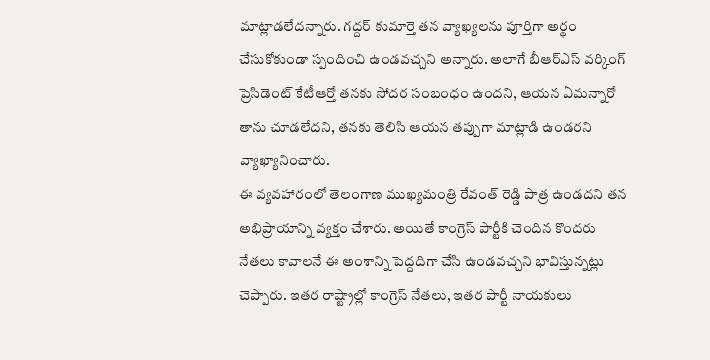మాట్లాడలేదన్నారు. గద్దర్ కుమార్తె తన వ్యాఖ్యలను పూర్తిగా అర్థం చేసుకోకుండా స్పందించి ఉండవచ్చని అన్నారు. అలాగే బీఆర్ఎస్ వర్కింగ్ ప్రెసిడెంట్ కేటీఆర్తో తనకు సోదర సంబంధం ఉందని, ఆయన ఏమన్నారో తాను చూడలేదని, తనకు తెలిసి ఆయన తప్పుగా మాట్లాడి ఉండరని వ్యాఖ్యానించారు.
ఈ వ్యవహారంలో తెలంగాణ ముఖ్యమంత్రి రేవంత్ రెడ్డి పాత్ర ఉండదని తన అభిప్రాయాన్ని వ్యక్తం చేశారు. అయితే కాంగ్రెస్ పార్టీకి చెందిన కొందరు నేతలు కావాలనే ఈ అంశాన్ని పెద్దదిగా చేసి ఉండవచ్చని భావిస్తున్నట్లు చెప్పారు. ఇతర రాష్ట్రాల్లో కాంగ్రెస్ నేతలు, ఇతర పార్టీ నాయకులు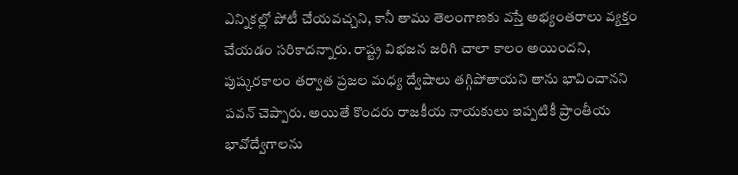ఎన్నికల్లో పోటీ చేయవచ్చని, కానీ తాము తెలంగాణకు వస్తే అభ్యంతరాలు వ్యక్తం చేయడం సరికాదన్నారు. రాష్ట్ర విభజన జరిగి చాలా కాలం అయిందని, పుష్కరకాలం తర్వాత ప్రజల మధ్య ద్వేషాలు తగ్గిపోతాయని తాను భావించానని పవన్ చెప్పారు. అయితే కొందరు రాజకీయ నాయకులు ఇప్పటికీ ప్రాంతీయ భావోద్వేగాలను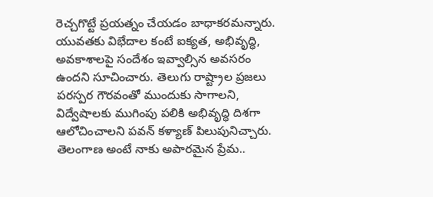రెచ్చగొట్టే ప్రయత్నం చేయడం బాధాకరమన్నారు. యువతకు విభేదాల కంటే ఐక్యత, అభివృద్ధి, అవకాశాలపై సందేశం ఇవ్వాల్సిన అవసరం ఉందని సూచించారు. తెలుగు రాష్ట్రాల ప్రజలు పరస్పర గౌరవంతో ముందుకు సాగాలని, విద్వేషాలకు ముగింపు పలికి అభివృద్ధి దిశగా ఆలోచించాలని పవన్ కళ్యాణ్ పిలుపునిచ్చారు.
తెలంగాణ అంటే నాకు అపారమైన ప్రేమ..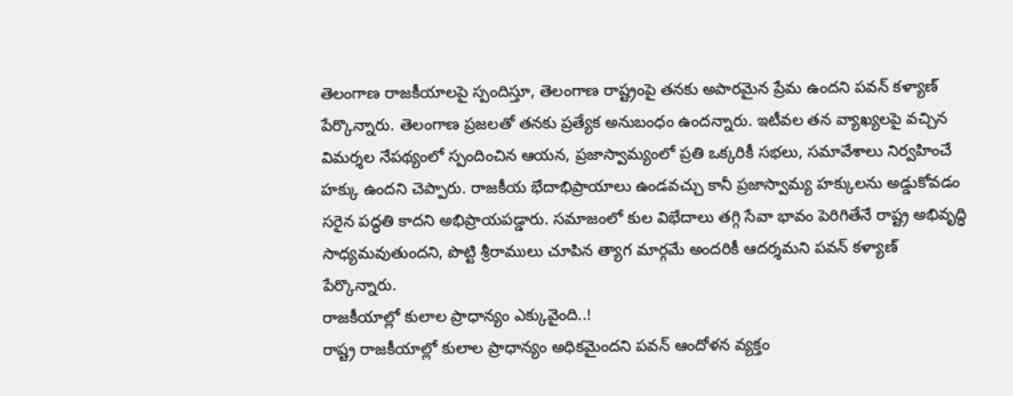తెలంగాణ రాజకీయాలపై స్పందిస్తూ, తెలంగాణ రాష్ట్రంపై తనకు అపారమైన ప్రేమ ఉందని పవన్ కళ్యాణ్ పేర్కొన్నారు. తెలంగాణ ప్రజలతో తనకు ప్రత్యేక అనుబంధం ఉందన్నారు. ఇటీవల తన వ్యాఖ్యలపై వచ్చిన విమర్శల నేపథ్యంలో స్పందించిన ఆయన, ప్రజాస్వామ్యంలో ప్రతి ఒక్కరికీ సభలు, సమావేశాలు నిర్వహించే హక్కు ఉందని చెప్పారు. రాజకీయ భేదాభిప్రాయాలు ఉండవచ్చు కానీ ప్రజాస్వామ్య హక్కులను అడ్డుకోవడం సరైన పద్ధతి కాదని అభిప్రాయపడ్డారు. సమాజంలో కుల విభేదాలు తగ్గి సేవా భావం పెరిగితేనే రాష్ట్ర అభివృద్ధి సాధ్యమవుతుందని, పొట్టి శ్రీరాములు చూపిన త్యాగ మార్గమే అందరికీ ఆదర్శమని పవన్ కళ్యాణ్ పేర్కొన్నారు.
రాజకీయాల్లో కులాల ప్రాధాన్యం ఎక్కువైంది..!
రాష్ట్ర రాజకీయాల్లో కులాల ప్రాధాన్యం అధికమైందని పవన్ ఆందోళన వ్యక్తం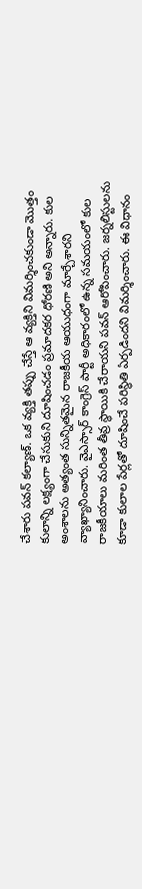చేశారు పవన్ కల్యాణ్. ఒక వ్యక్తి తప్పు చేస్తే ఆ వ్యక్తిని విమర్శించకుండా మొత్తం కులాన్ని లక్ష్యంగా చేసుకుని దూషించడం ప్రమాదకర ధోరణి అని అన్నారు. కుల అంశాలను అత్యంత సున్నితమైన రాజకీయ ఆయుధంగా మార్చేశారని వ్యాఖ్యానించారు. వైఎస్సార్ కాంగ్రెస్ పార్టీ అధికారంలో ఉన్న సమయంలో కుల రాజకీయాలు మరింత తీవ్ర స్థాయికి చేరాయని పవన్ ఆరోపించారు. జర్నలిస్టులను కూడా కులాల పేర్లతో దూషించే పరిస్థితి ఏర్పడిందని విమర్శించారు. ఈ విధానం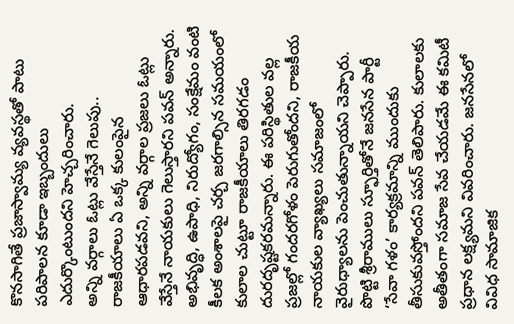కొనసాగితే ప్రజాస్వామ్య వ్యవస్థతో పాటు పరిపాలన కూడా ఇబ్బందులు ఎదుర్కొంటుందని హెచ్చరించారు.
అన్ని వర్గాలు ఓట్లు వేస్తేనే గెలుపు..
రాజకీయాలు ఏ ఒక్క కులంపైన ఆధారపడవని, అన్ని వర్గాల ప్రజలు ఓట్లు వేస్తేనే నాయకులు గెలుస్తారని పవన్ అన్నారు. అభివృద్ధి, ఉపాధి, నిరుద్యోగం, సంక్షేమం వంటి కీలక అంశాలపై చర్చ జరగాల్సిన సమయంలో కులాల చుట్టూ రాజకీయాలు తిరగడం దురదృష్టకరమన్నారు. ఈ పరిస్థితుల వల్ల ప్రజల్లో గందరగోళం పెరుగుతోందని, రాజకీయ నాయకుల వ్యాఖ్యలు సమాజంలో వైరుధ్యాలను పెంచుతున్నాయని చెప్పారు. పొట్టి శ్రీరాములు స్ఫూర్తితోనే జనసేన పార్టీ ‘సేవా గళం’ కార్యక్రమాన్ని ముందుకు తీసుకువస్తోందని పవన్ తెలిపారు. కులాలకు అతీతంగా సమాజ సేవ చేయడమే ఈ కమిటీ ప్రధాన లక్ష్యమని వివరించారు. జనసేనలో వివిధ సామాజిక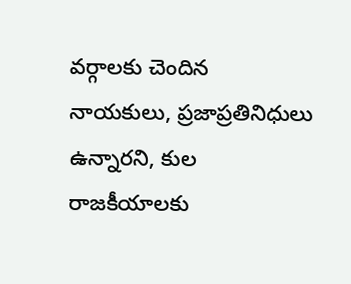వర్గాలకు చెందిన నాయకులు, ప్రజాప్రతినిధులు ఉన్నారని, కుల రాజకీయాలకు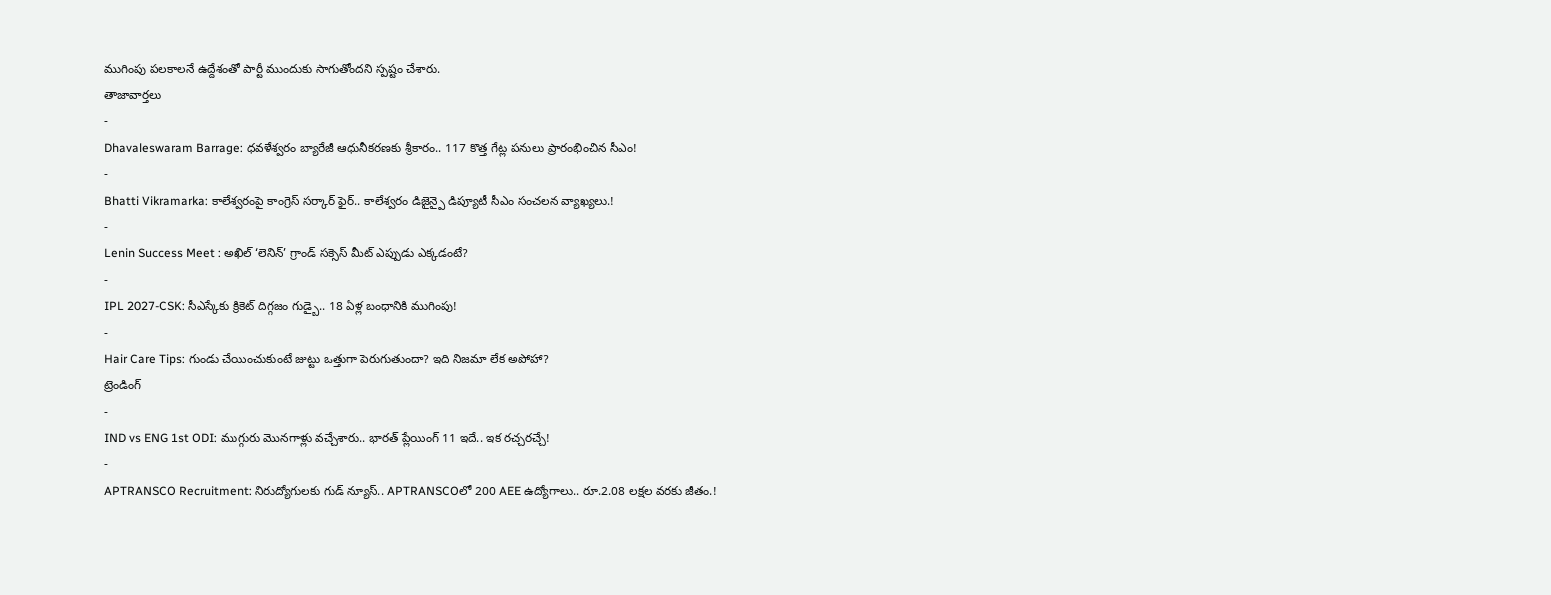ముగింపు పలకాలనే ఉద్దేశంతో పార్టీ ముందుకు సాగుతోందని స్పష్టం చేశారు.
తాజావార్తలు
-
Dhavaleswaram Barrage: ధవళేశ్వరం బ్యారేజీ ఆధునీకరణకు శ్రీకారం.. 117 కొత్త గేట్ల పనులు ప్రారంభించిన సీఎం!
-
Bhatti Vikramarka: కాలేశ్వరంపై కాంగ్రెస్ సర్కార్ ఫైర్.. కాలేశ్వరం డిజైన్పై డిప్యూటీ సీఎం సంచలన వ్యాఖ్యలు.!
-
Lenin Success Meet : అఖిల్ ‘లెనిన్’ గ్రాండ్ సక్సెస్ మీట్ ఎప్పుడు ఎక్కడంటే?
-
IPL 2027-CSK: సీఎస్కేకు క్రికెట్ దిగ్గజం గుడ్బై.. 18 ఏళ్ల బంధానికి ముగింపు!
-
Hair Care Tips: గుండు చేయించుకుంటే జుట్టు ఒత్తుగా పెరుగుతుందా? ఇది నిజమా లేక అపోహా?
ట్రెండింగ్
-
IND vs ENG 1st ODI: ముగ్గురు మొనగాళ్లు వచ్చేశారు.. భారత్ ప్లేయింగ్ 11 ఇదే.. ఇక రచ్చరచ్చే!
-
APTRANSCO Recruitment: నిరుద్యోగులకు గుడ్ న్యూస్.. APTRANSCOలో 200 AEE ఉద్యోగాలు.. రూ.2.08 లక్షల వరకు జీతం.!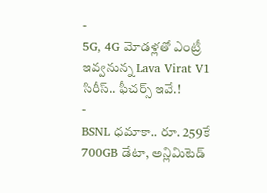-
5G, 4G మోడళ్లతో ఎంట్రీ ఇవ్వనున్న Lava Virat V1 సిరీస్.. ఫీచర్స్ ఇవే.!
-
BSNL ధమాకా.. రూ. 259కే 700GB డేటా, అన్లిమిటెడ్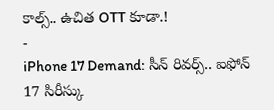కాల్స్.. ఉచిత OTT కూడా.!
-
iPhone 17 Demand: సీన్ రివర్స్.. ఐఫోన్ 17 సిరీస్కు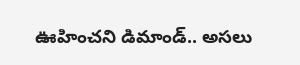ఊహించని డిమాండ్.. అసలు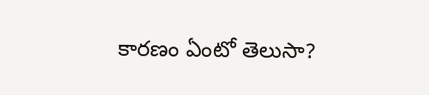కారణం ఏంటో తెలుసా?